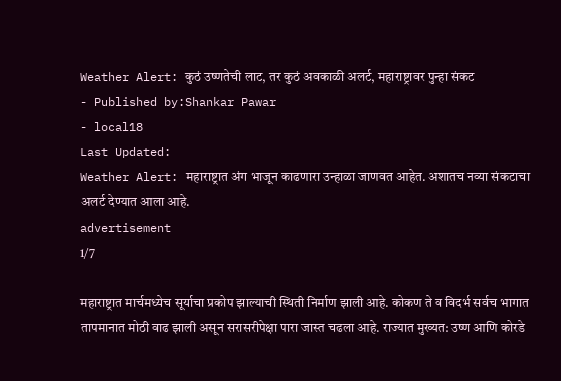Weather Alert: कुठं उष्णतेची लाट, तर कुठं अवकाळी अलर्ट, महाराष्ट्रावर पुन्हा संकट
- Published by:Shankar Pawar
- local18
Last Updated:
Weather Alert: महाराष्ट्रात अंग भाजून काढणारा उन्हाळा जाणवत आहेत. अशातच नव्या संकटाचा अलर्ट देण्यात आला आहे.
advertisement
1/7

महाराष्ट्रात मार्चमध्येच सूर्याचा प्रकोप झाल्याची स्थिती निर्माण झाली आहे. कोकण ते व विदर्भ सर्वच भागात तापमानात मोठी वाढ झाली असून सरासरीपेक्षा पारा जास्त चढला आहे. राज्यात मुख्यत: उष्ण आणि कोरडे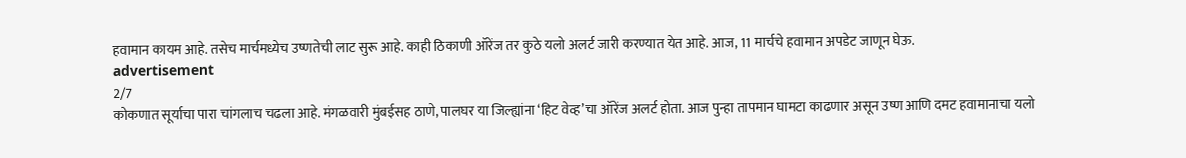हवामान कायम आहे. तसेच मार्चमध्येच उष्णतेची लाट सुरू आहे. काही ठिकाणी ऑरेंज तर कुठे यलो अलर्ट जारी करण्यात येत आहे. आज, 11 मार्चचे हवामान अपडेट जाणून घेऊ.
advertisement
2/7
कोकणात सूर्याचा पारा चांगलाच चढला आहे. मंगळवारी मुंबईसह ठाणे, पालघर या जिल्ह्यांना ‘हिट वेव्ह’चा ऑरेंज अलर्ट होता. आज पुन्हा तापमान घामटा काढणार असून उष्ण आणि दमट हवामानाचा यलो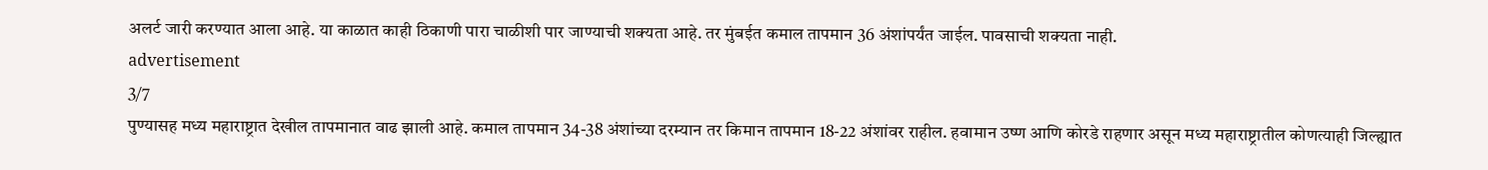अलर्ट जारी करण्यात आला आहे. या काळात काही ठिकाणी पारा चाळीशी पार जाण्याची शक्यता आहे. तर मुंबईत कमाल तापमान 36 अंशांपर्यंत जाईल. पावसाची शक्यता नाही.
advertisement
3/7
पुण्यासह मध्य महाराष्ट्रात देखील तापमानात वाढ झाली आहे. कमाल तापमान 34-38 अंशांच्या दरम्यान तर किमान तापमान 18-22 अंशांवर राहील. हवामान उष्ण आणि कोरडे राहणार असून मध्य महाराष्ट्रातील कोणत्याही जिल्ह्यात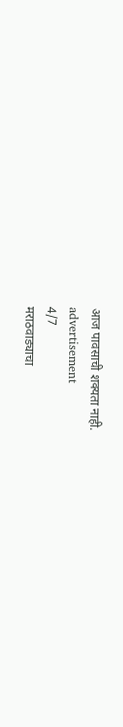आज पावसाची शक्यता नाही.
advertisement
4/7
मराठवाड्याचा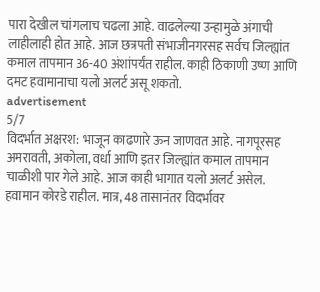पारा देखील चांगलाच चढला आहे. वाढलेल्या उन्हामुळे अंगाची लाहीलाही होत आहे. आज छत्रपती संभाजीनगरसह सर्वच जिल्ह्यांत कमाल तापमान 36-40 अंशांपर्यंत राहील. काही ठिकाणी उष्ण आणि दमट हवामानाचा यलो अलर्ट असू शकतो.
advertisement
5/7
विदर्भात अक्षरश: भाजून काढणारे ऊन जाणवत आहे. नागपूरसह अमरावती, अकोला, वर्धा आणि इतर जिल्ह्यांत कमाल तापमान चाळीशी पार गेले आहे. आज काही भागात यलो अलर्ट असेल. हवामान कोरडे राहील. मात्र, 48 तासानंतर विदर्भावर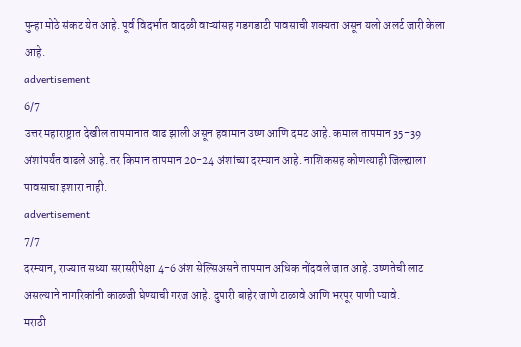पुन्हा मोठे संकट येत आहे. पूर्व विदर्भात वादळी वाऱ्यांसह गडगडाटी पावसाची शक्यता असून यलो अलर्ट जारी केला आहे.
advertisement
6/7
उत्तर महाराष्ट्रात देखील तापमानात वाढ झाली असून हवामान उष्ण आणि दमट आहे. कमाल तापमान 35-39 अंशांपर्यंत वाढले आहे. तर किमान तापमान 20-24 अंशांच्या दरम्यान आहे. नाशिकसह कोणत्याही जिल्ह्याला पावसाचा इशारा नाही.
advertisement
7/7
दरम्यान, राज्यात सध्या सरासरीपेक्षा 4-6 अंश सेल्सिअसने तापमान अधिक नोंदवले जात आहे. उष्णतेची लाट असल्याने नागरिकांनी काळजी घेण्याची गरज आहे. दुपारी बाहेर जाणे टाळावे आणि भरपूर पाणी प्यावे.
मराठी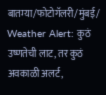बातम्या/फोटोगॅलरी/मुंबई/
Weather Alert: कुठं उष्णतेची लाट, तर कुठं अवकाळी अलर्ट,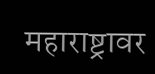महाराष्ट्रावर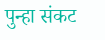पुन्हा संकट